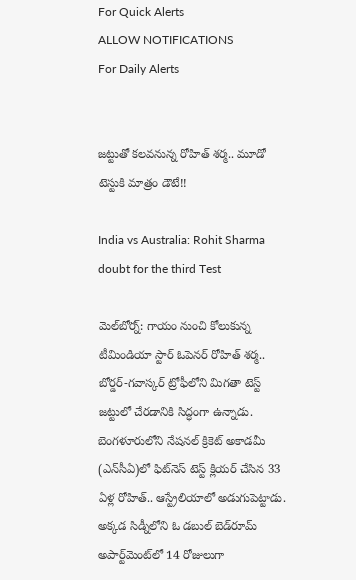For Quick Alerts
ALLOW NOTIFICATIONS
For Daily Alerts


జట్టుతో కలవనున్న రోహిత్ శర్మ.. మూడో టెస్టుకి మాత్రం డౌటే!!

India vs Australia: Rohit Sharma doubt for the third Test

మెల్‌బోర్న్‌: గాయం నుంచి కోలుకున్న టీమిండియా స్టార్ ఓపెనర్ రోహిత్ శర్మ.. బోర్డర్-గవాస్కర్ ట్రోఫీలోని మిగతా టెస్ట్ జట్టులో చేరడానికి సిద్ధంగా ఉన్నాడు. బెంగళూరులోని నేషనల్ క్రికెట్ అకాడమీ (ఎన్‌సీఏ)లో ఫిట్‌నెస్ టెస్ట్ క్లియర్ చేసిన 33 ఏళ్ల రోహిత్.. ఆస్ట్రేలియాలో అడుగుపెట్టాడు. అక్కడ సిడ్నీలోని ఓ డబుల్ బెడ్‌రూమ్ అపార్ట్‌మెంట్‌లో 14 రోజులుగా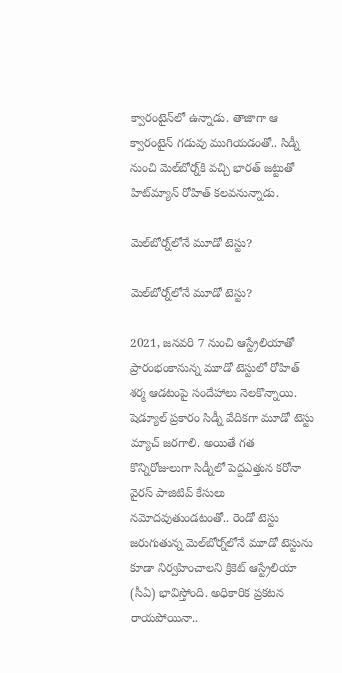క్వారంటైన్‌లో ఉన్నాడు. తాజాగా ఆ క్వారంటైన్ గడువు ముగియడంతో.. సిడ్నీ నుంచి మెల్‌బోర్న్‌కి వచ్చి భారత్ జట్టుతో హిట్‌మ్యాన్ రోహిత్ కలవనున్నాడు.

మెల్‌బోర్న్‌లోనే మూడో టెస్టు?

మెల్‌బోర్న్‌లోనే మూడో టెస్టు?

2021, జనవరి 7 నుంచి ఆస్ట్రేలియాతో ప్రారంభంకానున్న మూడో టెస్టులో రోహిత్ శర్మ ఆడటంపై సందేహాలు నెలకొన్నాయి. షెడ్యూల్ ప్రకారం సిడ్నీ వేదికగా మూడో టెస్టు మ్యాచ్ జరగాలి. అయితే గత కొన్నిరోజులుగా సిడ్నీలో పెద్దఎత్తున కరోనా వైరస్ పాజిటివ్ కేసులు నమోదవుతుండటంతో.. రెండో టెస్టు జరుగుతున్న మెల్‌బోర్న్‌లోనే మూడో టెస్టును కూడా నిర్వహించాలని క్రికెట్ ఆస్ట్రేలియా (సీఏ) భావిస్తోంది. అధికారిక ప్రకటన రాయపోయినా..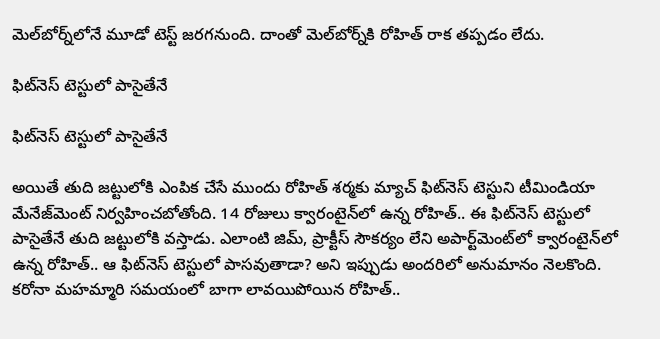మెల్‌బోర్న్‌లోనే మూడో టెస్ట్ జరగనుంది. దాంతో మెల్‌బోర్న్‌కి రోహిత్ రాక తప్పడం లేదు.

ఫిట్‌నెస్ టెస్టులో పాసైతేనే

ఫిట్‌నెస్ టెస్టులో పాసైతేనే

అయితే తుది జట్టులోకి ఎంపిక చేసే ముందు రోహిత్ శర్మకు మ్యాచ్ ఫిట్‌నెస్ టెస్టుని టీమిండియా మేనేజ్‌మెంట్ నిర్వహించబోతోంది. 14 రోజులు క్వారంటైన్‌లో ఉన్న రోహిత్.. ఈ ఫిట్‌నెస్ టెస్టులో పాసైతేనే తుది జట్టులోకి వస్తాడు. ఎలాంటి జిమ్, ప్రాక్టీస్ సౌకర్యం లేని అపార్ట్‌మెంట్‌లో క్వారంటైన్‌లో ఉన్న రోహిత్.. ఆ ఫిట్‌నెస్ టెస్టులో పాసవుతాడా? అని ఇప్పుడు అందరిలో అనుమానం నెలకొంది. కరోనా మహమ్మారి సమయంలో బాగా లావయిపోయిన రోహిత్..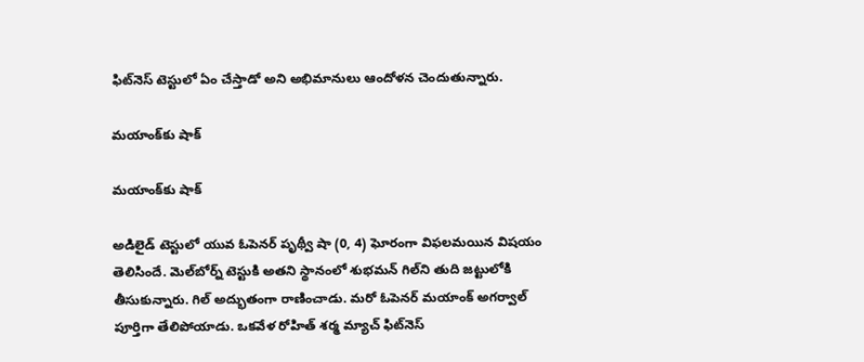ఫిట్‌నెస్ టెస్టులో ఏం చేస్తాడో అని అభిమానులు ఆందోళన చెందుతున్నారు.

మయాంక్‌కు షాక్

మయాంక్‌కు షాక్

అడిలైడ్ టెస్టులో యువ ఓపెనర్ పృథ్వీ షా (0, 4) ఘోరంగా విఫలమయిన విషయం తెలిసిందే. మెల్‌బోర్న్ టెస్టుకి అతని స్థానంలో శుభమన్ గిల్‌ని తుది జట్టులోకి తీసుకున్నారు. గిల్ అద్భుతంగా రాణించాడు. మరో ఓపెనర్ మయాంక్ అగర్వాల్ పూర్తిగా తేలిపోయాడు. ఒకవేళ రోహిత్ శర్మ మ్యాచ్ ఫిట్‌నెస్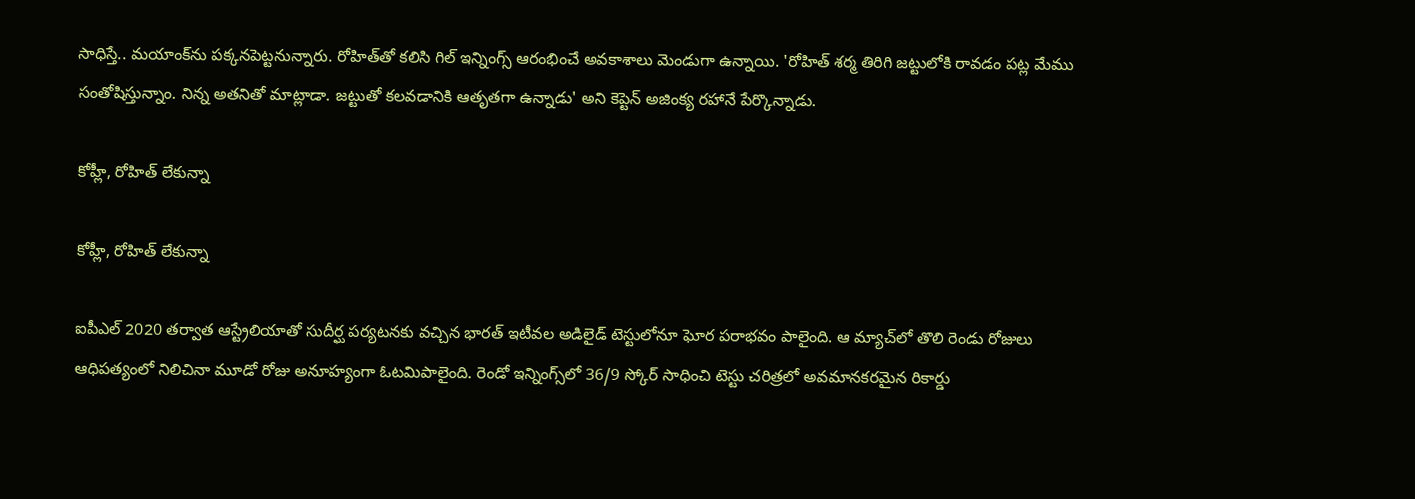సాధిస్తే.. మయాంక్‌ను పక్కనపెట్టనున్నారు. రోహిత్‌తో కలిసి గిల్ ఇన్నింగ్స్ ఆరంభించే అవకాశాలు మెండుగా ఉన్నాయి. 'రోహిత్ శర్మ తిరిగి జట్టులోకి రావడం పట్ల మేము సంతోషిస్తున్నాం. నిన్న అతనితో మాట్లాడా. జట్టుతో కలవడానికి ఆతృతగా ఉన్నాడు' అని కెప్టెన్ అజింక్య రహానే పేర్కొన్నాడు.

కోహ్లీ, రోహిత్ లేకున్నా

కోహ్లీ, రోహిత్ లేకున్నా

ఐపీఎల్‌ 2020 తర్వాత ఆస్ట్రేలియాతో సుదీర్ఘ పర్యటనకు వచ్చిన భారత్‌ ఇటీవల అడిలైడ్‌ టెస్టులోనూ ఘోర పరాభవం పాలైంది. ఆ మ్యాచ్‌లో తొలి రెండు రోజులు ఆధిపత్యంలో నిలిచినా మూడో రోజు అనూహ్యంగా ఓటమిపాలైంది. రెండో ఇన్నింగ్స్‌లో 36/9 స్కోర్‌ సాధించి టెస్టు చరిత్రలో అవమానకరమైన రికార్డు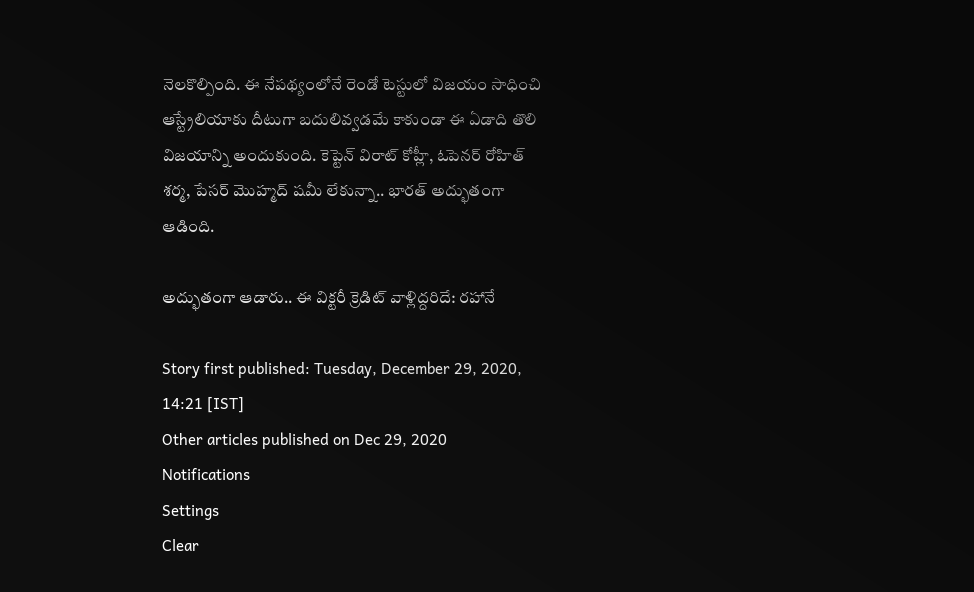నెలకొల్పింది. ఈ నేపథ్యంలోనే రెండో టెస్టులో విజయం సాధించి ఆస్ట్రేలియాకు దీటుగా బదులివ్వడమే కాకుండా ఈ ఏడాది తొలి విజయాన్ని అందుకుంది. కెప్టెన్ విరాట్ కోహ్లీ, ఓపెనర్ రోహిత్ శర్మ, పేసర్ మొహ్మద్ షమీ లేకున్నా.. భారత్ అద్భుతంగా ఆడింది.

అద్భుతంగా ఆడారు.. ఈ విక్టరీ క్రెడిట్‌ వాళ్లిద్దరిదే: రహానే

Story first published: Tuesday, December 29, 2020, 14:21 [IST]
Other articles published on Dec 29, 2020
Notifications
Settings
Clear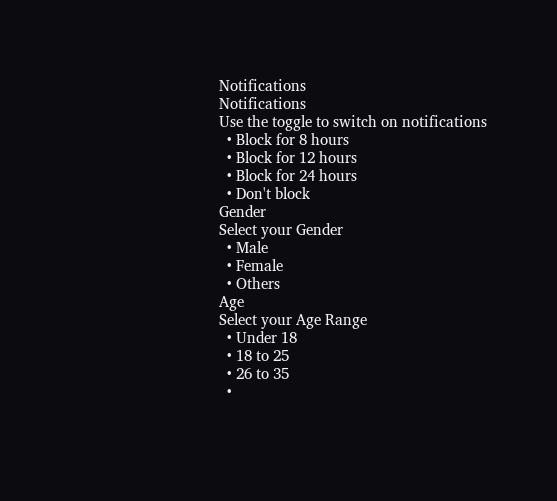Notifications
Notifications
Use the toggle to switch on notifications
  • Block for 8 hours
  • Block for 12 hours
  • Block for 24 hours
  • Don't block
Gender
Select your Gender
  • Male
  • Female
  • Others
Age
Select your Age Range
  • Under 18
  • 18 to 25
  • 26 to 35
  •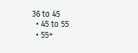36 to 45
  • 45 to 55
  • 55+